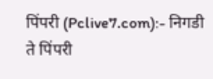पिंपरी (Pclive7.com):- निगडी ते पिंपरी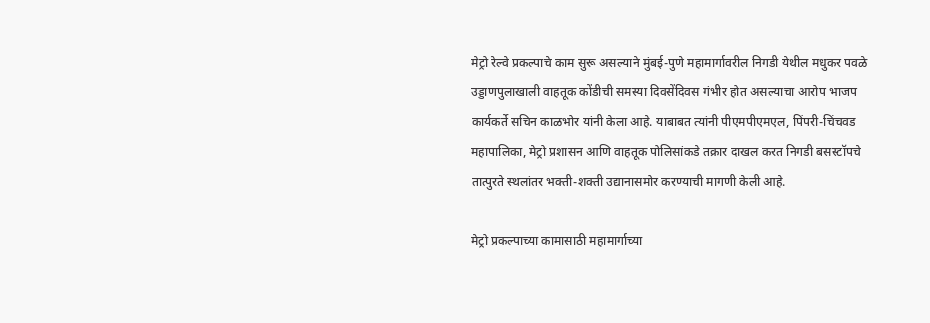मेट्रो रेल्वे प्रकल्पाचे काम सुरू असल्याने मुंबई-पुणे महामार्गावरील निगडी येथील मधुकर पवळे उड्डाणपुलाखाली वाहतूक कोंडीची समस्या दिवसेंदिवस गंभीर होत असल्याचा आरोप भाजप कार्यकर्ते सचिन काळभोर यांनी केला आहे. याबाबत त्यांनी पीएमपीएमएल, पिंपरी-चिंचवड महापालिका, मेट्रो प्रशासन आणि वाहतूक पोलिसांकडे तक्रार दाखल करत निगडी बसस्टॉपचे तात्पुरते स्थलांतर भक्ती-शक्ती उद्यानासमोर करण्याची मागणी केली आहे.

मेट्रो प्रकल्पाच्या कामासाठी महामार्गाच्या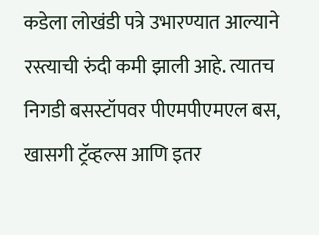कडेला लोखंडी पत्रे उभारण्यात आल्याने रस्त्याची रुंदी कमी झाली आहे. त्यातच निगडी बसस्टॉपवर पीएमपीएमएल बस, खासगी ट्रॅव्हल्स आणि इतर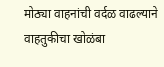मोठ्या वाहनांची वर्दळ वाढल्याने वाहतुकीचा खोळंबा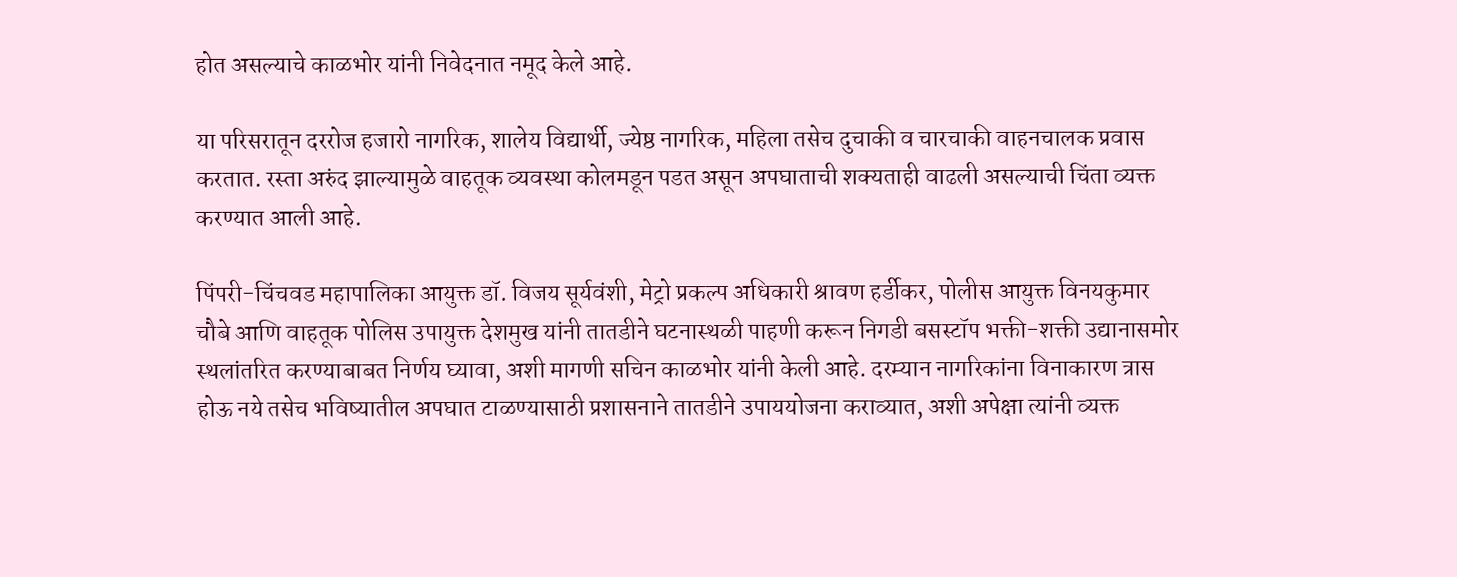होत असल्याचे काळभोर यांनी निवेदनात नमूद केले आहे.

या परिसरातून दररोज हजारो नागरिक, शालेय विद्यार्थी, ज्येष्ठ नागरिक, महिला तसेच दुचाकी व चारचाकी वाहनचालक प्रवास करतात. रस्ता अरुंद झाल्यामुळे वाहतूक व्यवस्था कोलमडून पडत असून अपघाताची शक्यताही वाढली असल्याची चिंता व्यक्त करण्यात आली आहे.

पिंपरी-चिंचवड महापालिका आयुक्त डॉ. विजय सूर्यवंशी, मेट्रो प्रकल्प अधिकारी श्रावण हर्डीकर, पोलीस आयुक्त विनयकुमार चौबे आणि वाहतूक पोलिस उपायुक्त देशमुख यांनी तातडीने घटनास्थळी पाहणी करून निगडी बसस्टॉप भक्ती-शक्ती उद्यानासमोर स्थलांतरित करण्याबाबत निर्णय घ्यावा, अशी मागणी सचिन काळभोर यांनी केली आहे. दरम्यान नागरिकांना विनाकारण त्रास होऊ नये तसेच भविष्यातील अपघात टाळण्यासाठी प्रशासनाने तातडीने उपाययोजना कराव्यात, अशी अपेक्षा त्यांनी व्यक्त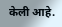केली आहे.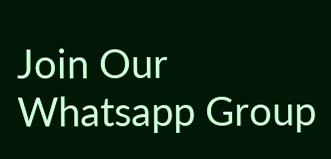Join Our Whatsapp Group